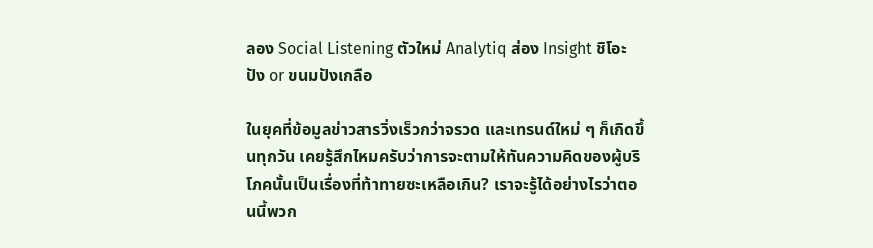ลอง Social Listening ตัวใหม่ Analytiq ส่อง Insight ชิโอะปัง or ขนมปังเกลือ

ในยุคที่ข้อมูลข่าวสารวิ่งเร็วกว่าจรวด และเทรนด์ใหม่ ๆ ก็เกิดขึ้นทุกวัน เคยรู้สึกไหมครับว่าการจะตามให้ทันความคิดของผู้บริโภคนั้นเป็นเรื่องที่ท้าทายซะเหลือเกิน? เราจะรู้ได้อย่างไรว่าตอนนี้พวก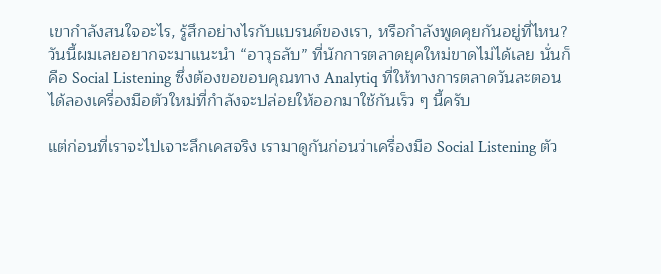เขากำลังสนใจอะไร, รู้สึกอย่างไรกับแบรนด์ของเรา, หรือกำลังพูดคุยกันอยู่ที่ไหน? วันนี้ผมเลยอยากจะมาแนะนำ “อาวุธลับ” ที่นักการตลาดยุคใหม่ขาดไม่ได้เลย นั่นก็คือ Social Listening ซึ่งต้องขอขอบคุณทาง Analytiq ที่ให้ทางการตลาดวันละตอนได้ลองเครื่องมือตัวใหม่ที่กำลังจะปล่อยให้ออกมาใช้กันเร็ว ๆ นี้ครับ

แต่ก่อนที่เราจะไปเจาะลึกเคสจริง เรามาดูกันก่อนว่าเครื่องมือ Social Listening ตัว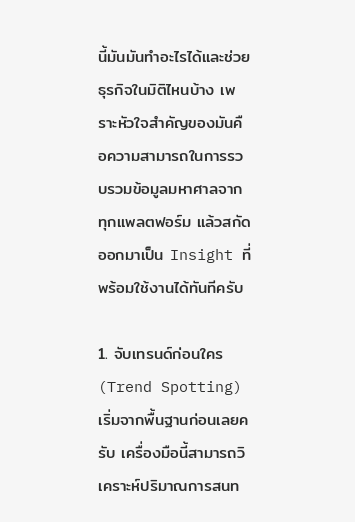นี้มันมันทำอะไรได้และช่วยธุรกิจในมิติไหนบ้าง เพราะหัวใจสำคัญของมันคือความสามารถในการรวบรวมข้อมูลมหาศาลจากทุกแพลตฟอร์ม แล้วสกัดออกมาเป็น Insight ที่พร้อมใช้งานได้ทันทีครับ

1. จับเทรนด์ก่อนใคร (Trend Spotting) เริ่มจากพื้นฐานก่อนเลยครับ เครื่องมือนี้สามารถวิเคราะห์ปริมาณการสนท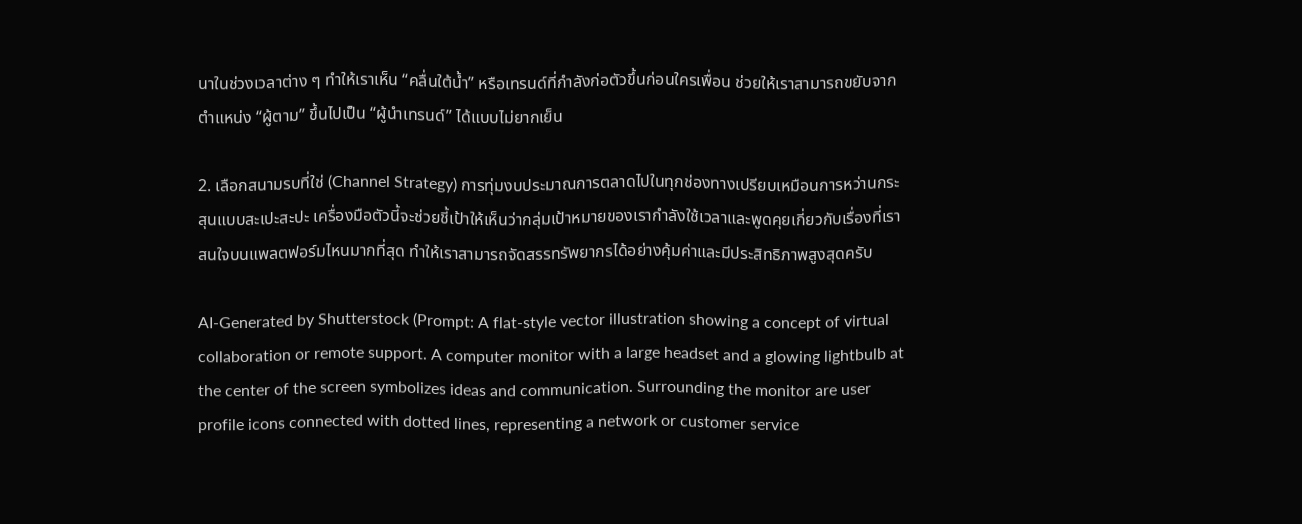นาในช่วงเวลาต่าง ๆ ทำให้เราเห็น “คลื่นใต้น้ำ” หรือเทรนด์ที่กำลังก่อตัวขึ้นก่อนใครเพื่อน ช่วยให้เราสามารถขยับจากตำแหน่ง “ผู้ตาม” ขึ้นไปเป็น “ผู้นำเทรนด์” ได้แบบไม่ยากเย็น

2. เลือกสนามรบที่ใช่ (Channel Strategy) การทุ่มงบประมาณการตลาดไปในทุกช่องทางเปรียบเหมือนการหว่านกระสุนแบบสะเปะสะปะ เครื่องมือตัวนี้จะช่วยชี้เป้าให้เห็นว่ากลุ่มเป้าหมายของเรากำลังใช้เวลาและพูดคุยเกี่ยวกับเรื่องที่เราสนใจบนแพลตฟอร์มไหนมากที่สุด ทำให้เราสามารถจัดสรรทรัพยากรได้อย่างคุ้มค่าและมีประสิทธิภาพสูงสุดครับ

AI-Generated by Shutterstock (Prompt: A flat-style vector illustration showing a concept of virtual collaboration or remote support. A computer monitor with a large headset and a glowing lightbulb at the center of the screen symbolizes ideas and communication. Surrounding the monitor are user profile icons connected with dotted lines, representing a network or customer service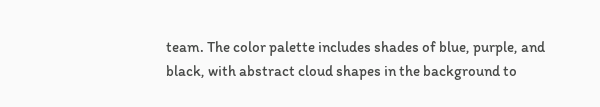team. The color palette includes shades of blue, purple, and black, with abstract cloud shapes in the background to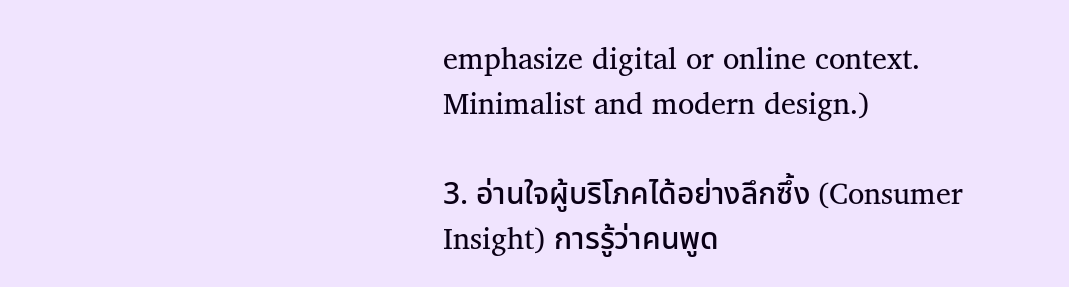emphasize digital or online context. Minimalist and modern design.)

3. อ่านใจผู้บริโภคได้อย่างลึกซึ้ง (Consumer Insight) การรู้ว่าคนพูด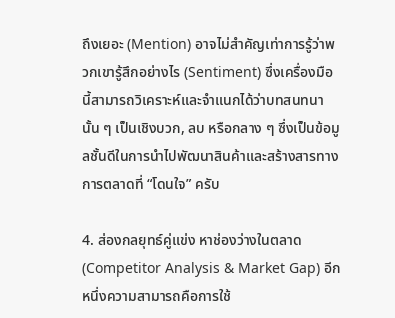ถึงเยอะ (Mention) อาจไม่สำคัญเท่าการรู้ว่าพวกเขารู้สึกอย่างไร (Sentiment) ซึ่งเครื่องมือนี้สามารถวิเคราะห์และจำแนกได้ว่าบทสนทนานั้น ๆ เป็นเชิงบวก, ลบ หรือกลาง ๆ ซึ่งเป็นข้อมูลชั้นดีในการนำไปพัฒนาสินค้าและสร้างสารทางการตลาดที่ “โดนใจ” ครับ

4. ส่องกลยุทธ์คู่แข่ง หาช่องว่างในตลาด (Competitor Analysis & Market Gap) อีกหนึ่งความสามารถคือการใช้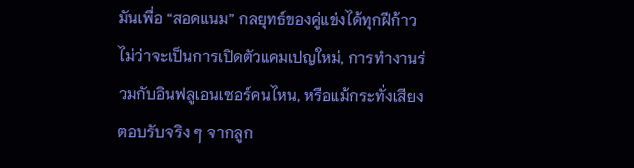มันเพื่อ “สอดแนม” กลยุทธ์ของคู่แข่งได้ทุกฝีก้าว ไม่ว่าจะเป็นการเปิดตัวแคมเปญใหม่, การทำงานร่วมกับอินฟลูเอนเซอร์คนไหน, หรือแม้กระทั่งเสียงตอบรับจริง ๆ จากลูก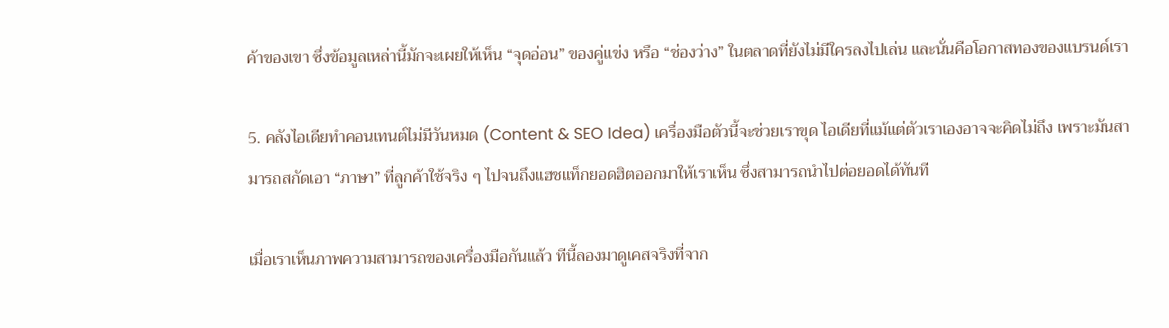ค้าของเขา ซึ่งข้อมูลเหล่านี้มักจะเผยให้เห็น “จุดอ่อน” ของคู่แข่ง หรือ “ช่องว่าง” ในตลาดที่ยังไม่มีใครลงไปเล่น และนั่นคือโอกาสทองของแบรนด์เรา

5. คลังไอเดียทำคอนเทนต์ไม่มีวันหมด (Content & SEO Idea) เครื่องมือตัวนี้จะช่วยเราขุด ไอเดียที่แม้แต่ตัวเราเองอาจจะคิดไม่ถึง เพราะมันสามารถสกัดเอา “ภาษา” ที่ลูกค้าใช้จริง ๆ ไปจนถึงแฮชแท็กยอดฮิตออกมาให้เราเห็น ซึ่งสามารถนำไปต่อยอดได้ทันที

เมื่อเราเห็นภาพความสามารถของเครื่องมือกันแล้ว ทีนี้ลองมาดูเคสจริงที่จาก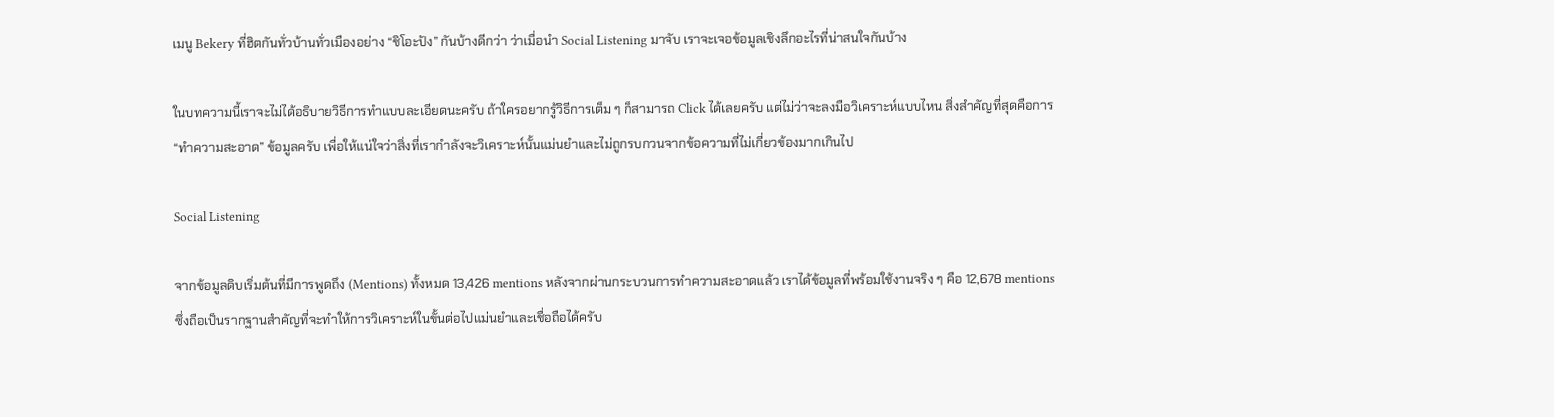เมนู Bekery ที่ฮิตกันทั่วบ้านทั่วเมืองอย่าง “ชิโอะปัง” กันบ้างดีกว่า ว่าเมื่อนำ Social Listening มาจับ เราจะเจอข้อมูลเชิงลึกอะไรที่น่าสนใจกันบ้าง

ในบทความนี้เราจะไม่ได้อธิบายวิธีการทำแบบละเอียดนะครับ ถ้าใครอยากรู้วิธีการเต็ม ๆ ก็สามารถ Click ได้เลยครับ แต่ไม่ว่าจะลงมือวิเคราะห์แบบไหน สิ่งสำคัญที่สุดคือการ “ทำความสะอาด” ข้อมูลครับ เพื่อให้แน่ใจว่าสิ่งที่เรากำลังจะวิเคราะห์นั้นแม่นยำและไม่ถูกรบกวนจากข้อความที่ไม่เกี่ยวข้องมากเกินไป

Social Listening

จากข้อมูลดิบเริ่มต้นที่มีการพูดถึง (Mentions) ทั้งหมด 13,426 mentions หลังจากผ่านกระบวนการทำความสะอาดแล้ว เราได้ข้อมูลที่พร้อมใช้งานจริง ๆ คือ 12,678 mentions ซึ่งถือเป็นรากฐานสำคัญที่จะทำให้การวิเคราะห์ในขั้นต่อไปแม่นยำและเชื่อถือได้ครับ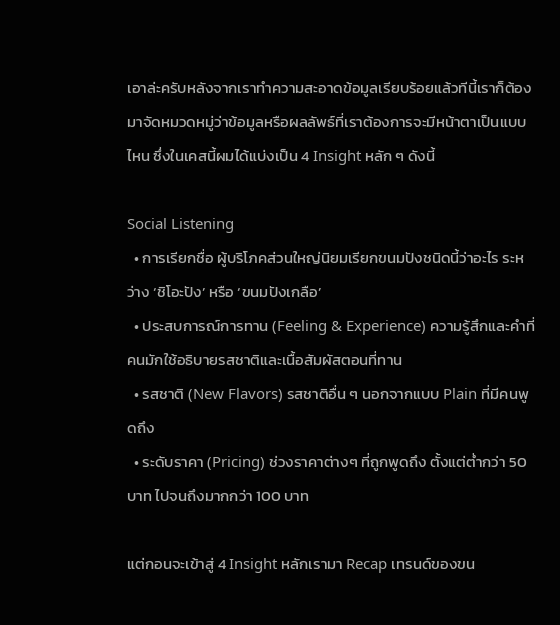เอาล่ะครับหลังจากเราทำความสะอาดข้อมูลเรียบร้อยแล้วทีนี้เราก็ต้องมาจัดหมวดหมู่ว่าข้อมูลหรือผลลัพธ์ที่เราต้องการจะมีหน้าตาเป็นแบบไหน ซึ่งในเคสนี้ผมได้แบ่งเป็น 4 Insight หลัก ๆ ดังนี้

Social Listening
  • การเรียกชื่อ ผู้บริโภคส่วนใหญ่นิยมเรียกขนมปังชนิดนี้ว่าอะไร ระหว่าง ‘ชิโอะปัง’ หรือ ‘ขนมปังเกลือ’
  • ประสบการณ์การทาน (Feeling & Experience) ความรู้สึกและคำที่คนมักใช้อธิบายรสชาติและเนื้อสัมผัสตอนที่ทาน
  • รสชาติ (New Flavors) รสชาติอื่น ๆ นอกจากแบบ Plain ที่มีคนพูดถึง
  • ระดับราคา (Pricing) ช่วงราคาต่างๆ ที่ถูกพูดถึง ตั้งแต่ต่ำกว่า 50 บาท ไปจนถึงมากกว่า 100 บาท

แต่กอนจะเข้าสู่ 4 Insight หลักเรามา Recap เทรนด์ของขน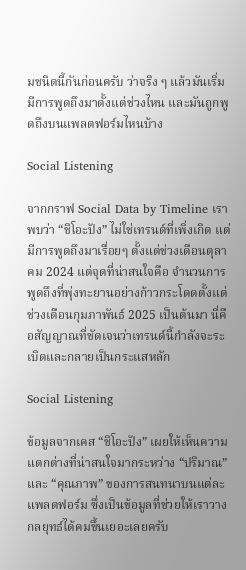มชนิดนี้กันก่อนครับ ว่าจริง ๆ แล้วมันเริ่มมีการพูดถึงมาตั้งแต่ช่วงไหน และมันถูกพูดถึงบนแพลตฟอร์มไหนบ้าง

Social Listening

จากกราฟ Social Data by Timeline เราพบว่า “ชิโอะปัง” ไม่ใช่เทรนด์ที่เพิ่งเกิด แต่มีการพูดถึงมาเรื่อยๆ ตั้งแต่ช่วงเดือนตุลาคม 2024 แต่จุดที่น่าสนใจคือ จำนวนการพูดถึงที่พุ่งทะยานอย่างก้าวกระโดดตั้งแต่ช่วงเดือนกุมภาพันธ์ 2025 เป็นต้นมา นี่คือสัญญาณที่ชัดเจนว่าเทรนด์นี้กำลังจะระเบิดและกลายเป็นกระแสหลัก

Social Listening

ข้อมูลจากเคส “ชิโอะปัง” เผยให้เห็นความแตกต่างที่น่าสนใจมากระหว่าง “ปริมาณ” และ “คุณภาพ” ของการสนทนาบนแต่ละแพลตฟอร์ม ซึ่งเป็นข้อมูลที่ช่วยให้เราวางกลยุทธ์ได้คมขึ้นเยอะเลยครับ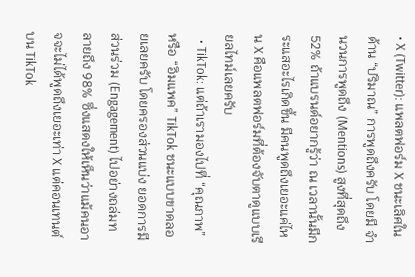• X (Twitter): แพลตฟอร์ม X ชนะเลิศในด้าน “ปริมาณ” การพูดถึงครับ โดยมี จำนวนการพูดถึง (Mentions) สูงที่สุดถึง 52% ถ้าแบรนด์อยากรู้ว่า ณ เวลานั้นมีกระแสอะไรเกิดขึ้น มีคนพูดถึงเยอะแค่ไหน X คือแพลตฟอร์มที่ต้องจับตาดูแบบเรียลไทม์เลยครับ
  • TikTok: แต่ถ้าเรามองไปที่ “คุณภาพ” หรือ “อิมแพค” TikTok ชนะแบบขาดลอยเลยครับ โดยครองส่วนแบ่ง ยอดการมีส่วนร่วม (Engagement) ไปอย่างถล่มทลายถึง 98% ซึ่งแสดงให้เห็นว่าแม้คนอาจจะไม่ได้พูดถึงเยอะเท่า X แต่คอนเทนต์บน TikTok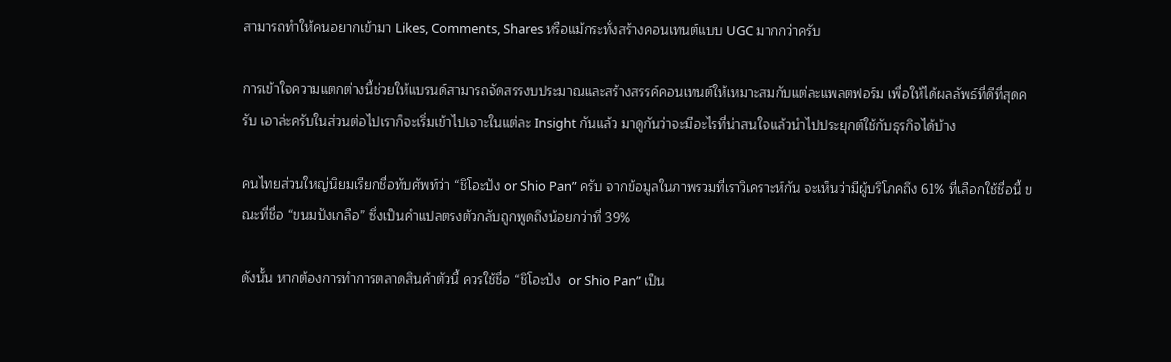สามารถทำให้คนอยากเข้ามา Likes, Comments, Shares หรือแม้กระทั่งสร้างคอนเทนต์แบบ UGC มากกว่าครับ

การเข้าใจความแตกต่างนี้ช่วยให้แบรนด์สามารถจัดสรรงบประมาณและสร้างสรรค์คอนเทนต์ให้เหมาะสมกับแต่ละแพลตฟอร์ม เพื่อให้ได้ผลลัพธ์ที่ดีที่สุดครับ เอาล่ะครับในส่วนต่อไปเราก็จะเริ่มเข้าไปเจาะในแต่ละ Insight กันแล้ว มาดูกันว่าจะมีอะไรที่น่าสนใจแล้วนำไปประยุกต์ใช้กับธุรกิจได้บ้าง

คนไทยส่วนใหญ่นิยมเรียกชื่อทับศัพท์ว่า “ชิโอะปัง or Shio Pan” ครับ จากข้อมูลในภาพรวมที่เราวิเคราะห์กัน จะเห็นว่ามีผู้บริโภคถึง 61% ที่เลือกใช้ชื่อนี้ ขณะที่ชื่อ “ขนมปังเกลือ” ซึ่งเป็นคำแปลตรงตัวกลับถูกพูดถึงน้อยกว่าที่ 39%

ดังนั้น หากต้องการทำการตลาดสินค้าตัวนี้ ควรใช้ชื่อ “ชิโอะปัง  or Shio Pan” เป็น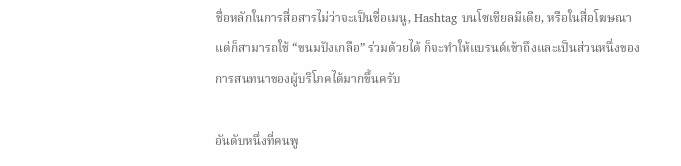ชื่อหลักในการสื่อสารไม่ว่าจะเป็นชื่อเมนู, Hashtag บนโซเชียลมีเดีย, หรือในสื่อโฆษณา แต่ก็สามารถใช้ “ขนมปังเกลือ” ร่วมด้วยได้ ก็จะทำให้แบรนด์เข้าถึงและเป็นส่วนหนึ่งของการสนทนาของผู้บริโภคได้มากขึ้นครับ

อันดับหนึ่งที่คนพู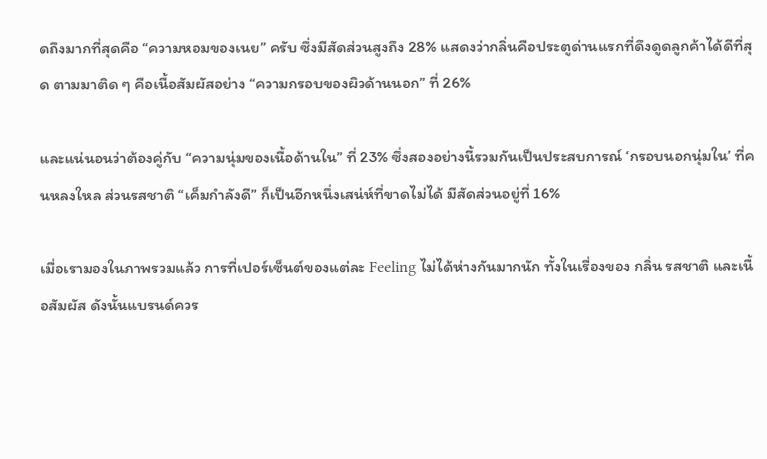ดถึงมากที่สุดคือ “ความหอมของเนย” ครับ ซึ่งมีสัดส่วนสูงถึง 28% แสดงว่ากลิ่นคือประตูด่านแรกที่ดึงดูดลูกค้าได้ดีที่สุด ตามมาติด ๆ คือเนื้อสัมผัสอย่าง “ความกรอบของผิวด้านนอก” ที่ 26%

และแน่นอนว่าต้องคู่กับ “ความนุ่มของเนื้อด้านใน” ที่ 23% ซึ่งสองอย่างนี้รวมกันเป็นประสบการณ์ ‘กรอบนอกนุ่มใน’ ที่คนหลงใหล ส่วนรสชาติ “เค็มกำลังดี” ก็เป็นอีกหนึ่งเสน่ห์ที่ขาดไม่ได้ มีสัดส่วนอยู่ที่ 16%

เมื่อเรามองในภาพรวมแล้ว การที่เปอร์เซ็นต์ของแต่ละ Feeling ไม่ได้ห่างกันมากนัก ทั้งในเรื่องของ กลิ่น รสชาติ และเนื้อสัมผัส ดังนั้นแบรนด์ควร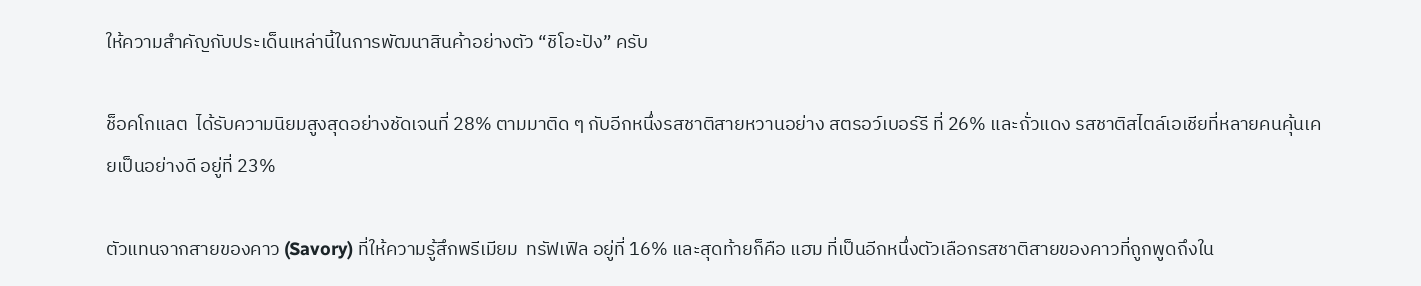ให้ความสำคัญกับประเด็นเหล่านี้ในการพัฒนาสินค้าอย่างตัว “ชิโอะปัง” ครับ

ช็อคโกแลต  ได้รับความนิยมสูงสุดอย่างชัดเจนที่ 28% ตามมาติด ๆ กับอีกหนึ่งรสชาติสายหวานอย่าง สตรอว์เบอร์รี ที่ 26% และถั่วแดง รสชาติสไตล์เอเชียที่หลายคนคุ้นเคยเป็นอย่างดี อยู่ที่ 23%

ตัวแทนจากสายของคาว (Savory) ที่ให้ความรู้สึกพรีเมียม  ทรัฟเฟิล อยู่ที่ 16% และสุดท้ายก็คือ แฮม ที่เป็นอีกหนึ่งตัวเลือกรสชาติสายของคาวที่ถูกพูดถึงใน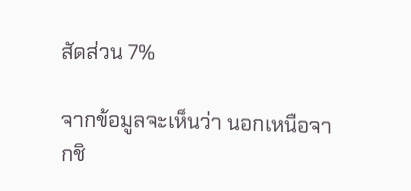สัดส่วน 7%

จากข้อมูลจะเห็นว่า นอกเหนือจากชิ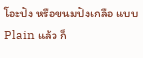โอะปัง หรือขนมปังเกลือ แบบ Plain แล้ว ก็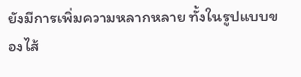ยังมีการเพิ่มความหลากหลาย ทั้งในรูปแบบของไส้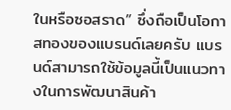ในหรือซอสราด” ซึ่งถือเป็นโอกาสทองของแบรนด์เลยครับ แบรนด์สามารถใช้ข้อมูลนี้เป็นแนวทางในการพัฒนาสินค้า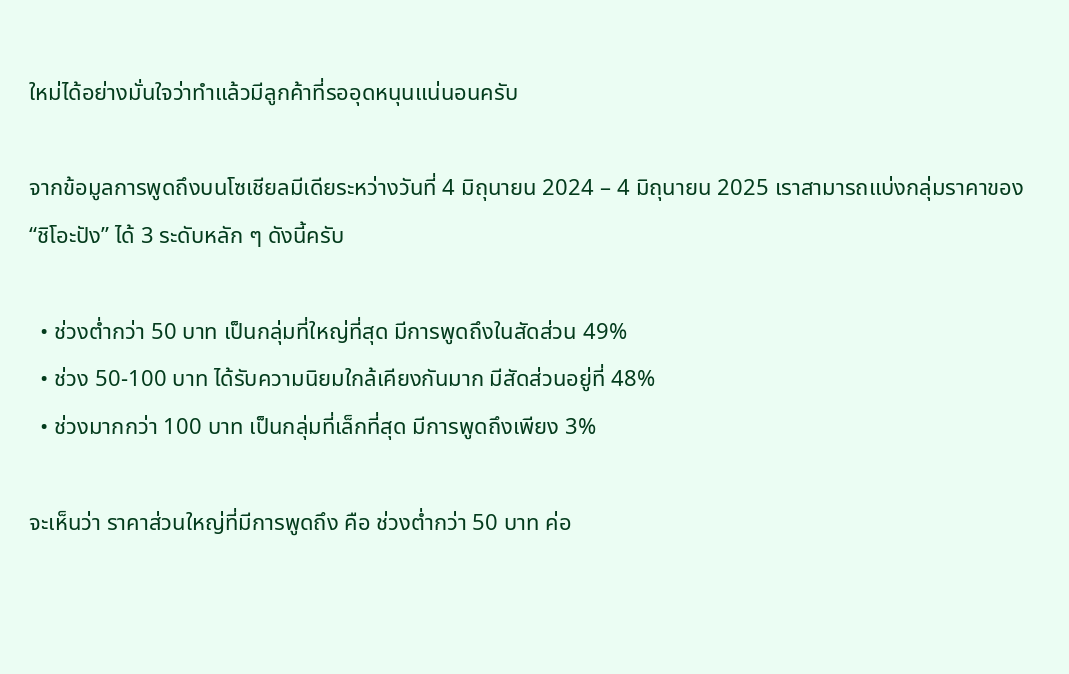ใหม่ได้อย่างมั่นใจว่าทำแล้วมีลูกค้าที่รออุดหนุนแน่นอนครับ

จากข้อมูลการพูดถึงบนโซเชียลมีเดียระหว่างวันที่ 4 มิถุนายน 2024 – 4 มิถุนายน 2025 เราสามารถแบ่งกลุ่มราคาของ “ชิโอะปัง” ได้ 3 ระดับหลัก ๆ ดังนี้ครับ

  • ช่วงต่ำกว่า 50 บาท เป็นกลุ่มที่ใหญ่ที่สุด มีการพูดถึงในสัดส่วน 49%
  • ช่วง 50-100 บาท ได้รับความนิยมใกล้เคียงกันมาก มีสัดส่วนอยู่ที่ 48%
  • ช่วงมากกว่า 100 บาท เป็นกลุ่มที่เล็กที่สุด มีการพูดถึงเพียง 3%

จะเห็นว่า ราคาส่วนใหญ่ที่มีการพูดถึง คือ ช่วงต่ำกว่า 50 บาท ค่อ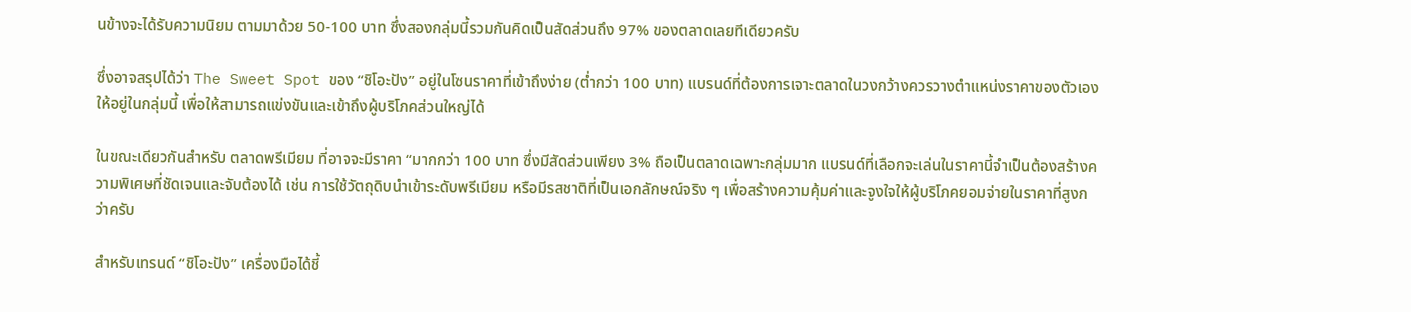นข้างจะได้รับความนิยม ตามมาด้วย 50-100 บาท ซึ่งสองกลุ่มนี้รวมกันคิดเป็นสัดส่วนถึง 97% ของตลาดเลยทีเดียวครับ

ซึ่งอาจสรุปได้ว่า The Sweet Spot ของ “ชิโอะปัง” อยู่ในโซนราคาที่เข้าถึงง่าย (ต่ำกว่า 100 บาท) แบรนด์ที่ต้องการเจาะตลาดในวงกว้างควรวางตำแหน่งราคาของตัวเองให้อยู่ในกลุ่มนี้ เพื่อให้สามารถแข่งขันและเข้าถึงผู้บริโภคส่วนใหญ่ได้

ในขณะเดียวกันสำหรับ ตลาดพรีเมียม ที่อาจจะมีราคา “มากกว่า 100 บาท ซึ่งมีสัดส่วนเพียง 3% ถือเป็นตลาดเฉพาะกลุ่มมาก แบรนด์ที่เลือกจะเล่นในราคานี้จำเป็นต้องสร้างความพิเศษที่ชัดเจนและจับต้องได้ เช่น การใช้วัตถุดิบนำเข้าระดับพรีเมียม หรือมีรสชาติที่เป็นเอกลักษณ์จริง ๆ เพื่อสร้างความคุ้มค่าและจูงใจให้ผู้บริโภคยอมจ่ายในราคาที่สูงกว่าครับ

สำหรับเทรนด์ “ชิโอะปัง” เครื่องมือได้ชี้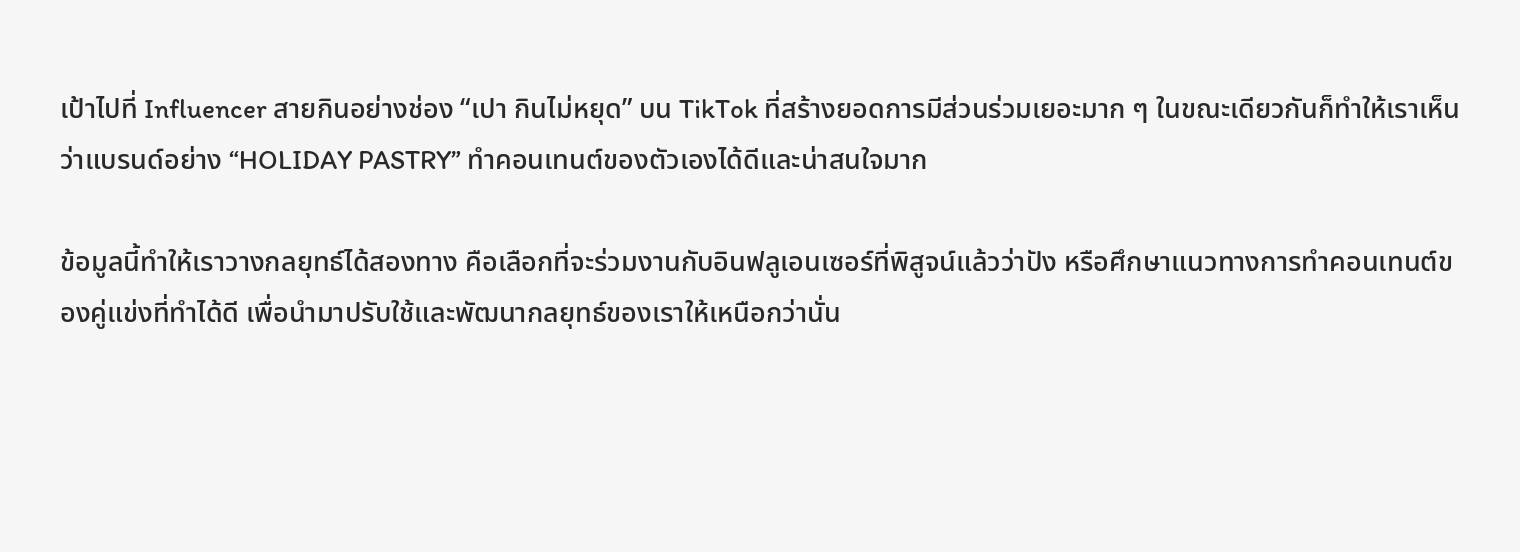เป้าไปที่ Influencer สายกินอย่างช่อง “เปา กินไม่หยุด” บน TikTok ที่สร้างยอดการมีส่วนร่วมเยอะมาก ๆ ในขณะเดียวกันก็ทำให้เราเห็นว่าแบรนด์อย่าง “HOLIDAY PASTRY” ทำคอนเทนต์ของตัวเองได้ดีและน่าสนใจมาก

ข้อมูลนี้ทำให้เราวางกลยุทธ์ได้สองทาง คือเลือกที่จะร่วมงานกับอินฟลูเอนเซอร์ที่พิสูจน์แล้วว่าปัง หรือศึกษาแนวทางการทำคอนเทนต์ของคู่แข่งที่ทำได้ดี เพื่อนำมาปรับใช้และพัฒนากลยุทธ์ของเราให้เหนือกว่านั่น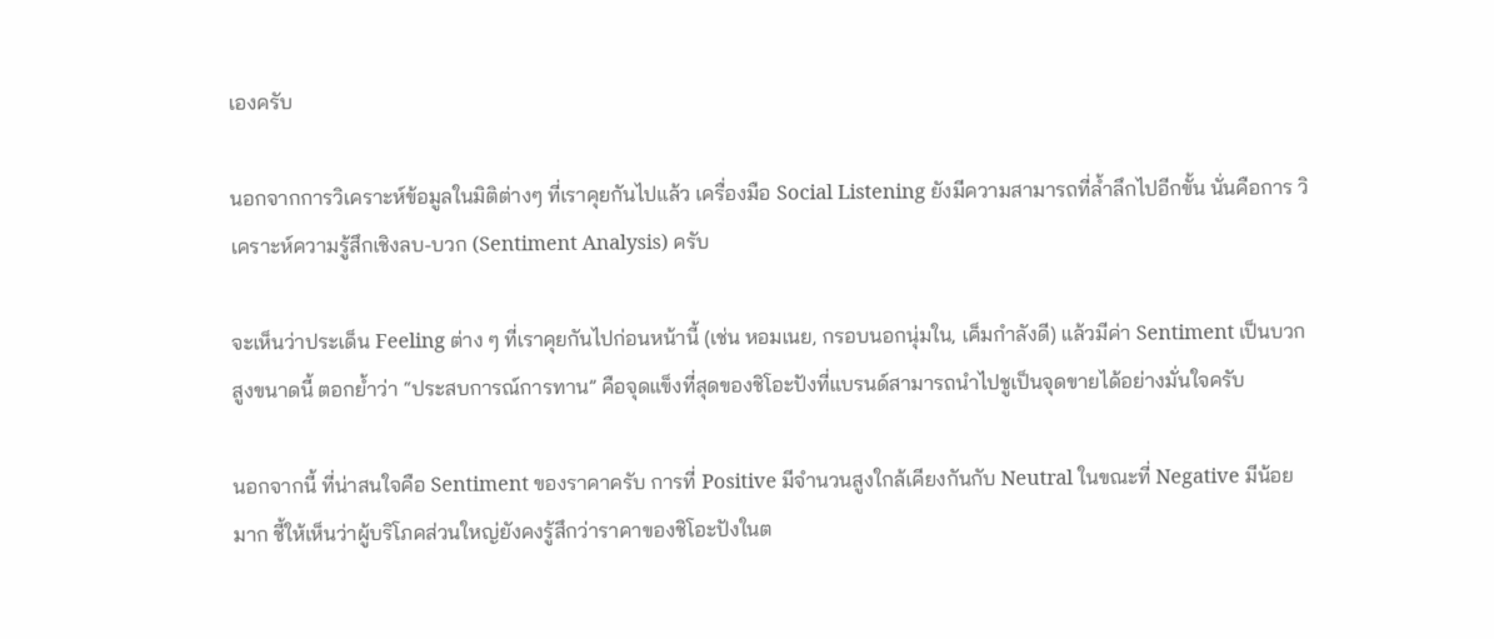เองครับ

นอกจากการวิเคราะห์ข้อมูลในมิติต่างๆ ที่เราคุยกันไปแล้ว เครื่องมือ Social Listening ยังมีความสามารถที่ล้ำลึกไปอีกขั้น นั่นคือการ วิเคราะห์ความรู้สึกเชิงลบ-บวก (Sentiment Analysis) ครับ

จะเห็นว่าประเด็น Feeling ต่าง ๆ ที่เราคุยกันไปก่อนหน้านี้ (เช่น หอมเนย, กรอบนอกนุ่มใน, เค็มกำลังดี) แล้วมีค่า Sentiment เป็นบวกสูงขนาดนี้ ตอกย้ำว่า “ประสบการณ์การทาน” คือจุดแข็งที่สุดของชิโอะปังที่แบรนด์สามารถนำไปชูเป็นจุดขายได้อย่างมั่นใจครับ

นอกจากนี้ ที่น่าสนใจคือ Sentiment ของราคาครับ การที่ Positive มีจำนวนสูงใกล้เคียงกันกับ Neutral ในขณะที่ Negative มีน้อยมาก ชี้ให้เห็นว่าผู้บริโภคส่วนใหญ่ยังคงรู้สึกว่าราคาของชิโอะปังในต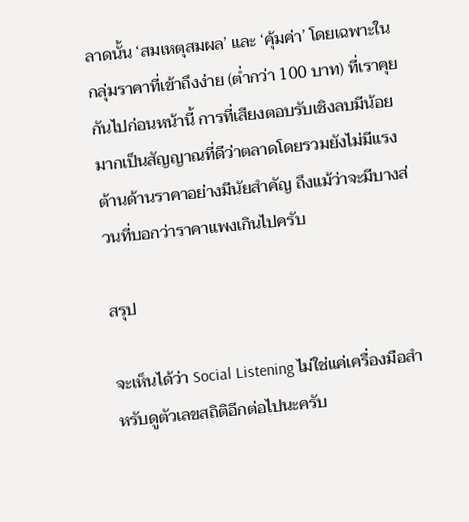ลาดนั้น ‘สมเหตุสมผล’ และ ‘คุ้มค่า’ โดยเฉพาะในกลุ่มราคาที่เข้าถึงง่าย (ต่ำกว่า 100 บาท) ที่เราคุยกันไปก่อนหน้านี้ การที่เสียงตอบรับเชิงลบมีน้อยมากเป็นสัญญาณที่ดีว่าตลาดโดยรวมยังไม่มีแรงต้านด้านราคาอย่างมีนัยสำคัญ ถึงแม้ว่าจะมีบางส่วนที่บอกว่าราคาแพงเกินไปครับ

สรุป

จะเห็นได้ว่า Social Listening ไม่ใช่แค่เครื่องมือสำหรับดูตัวเลขสถิติอีกต่อไปนะครับ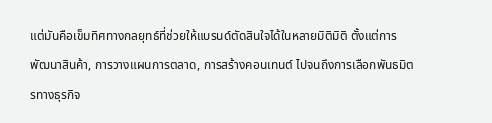แต่มันคือเข็มทิศทางกลยุทธ์ที่ช่วยให้แบรนด์ตัดสินใจได้ในหลายมิติมิติ ตั้งแต่การพัฒนาสินค้า, การวางแผนการตลาด, การสร้างคอนเทนต์ ไปจนถึงการเลือกพันธมิตรทางธุรกิจ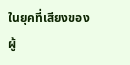ในยุคที่เสียงของผู้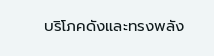บริโภคดังและทรงพลัง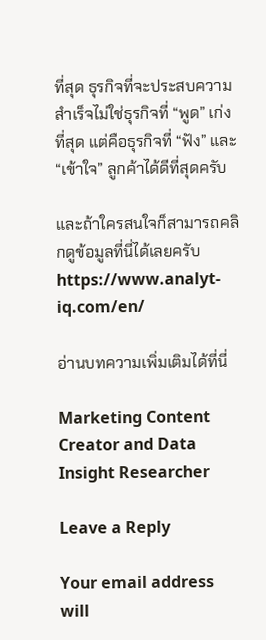ที่สุด ธุรกิจที่จะประสบความสำเร็จไม่ใช่ธุรกิจที่ “พูด” เก่งที่สุด แต่คือธุรกิจที่ “ฟัง” และ “เข้าใจ” ลูกค้าได้ดีที่สุดครับ

และถ้าใครสนใจก็สามารถคลิกดูข้อมูลที่นี่ได้เลยครับ https://www.analyt-iq.com/en/

อ่านบทความเพิ่มเติมได้ที่นี่

Marketing Content Creator and Data Insight Researcher

Leave a Reply

Your email address will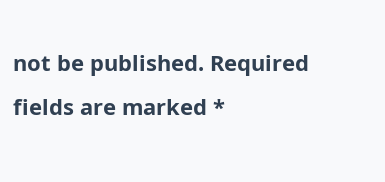not be published. Required fields are marked *